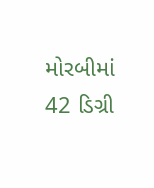મોરબીમાં 42 ડિગ્રી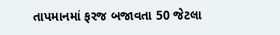તાપમાનમાં ફરજ બજાવતા 50 જેટલા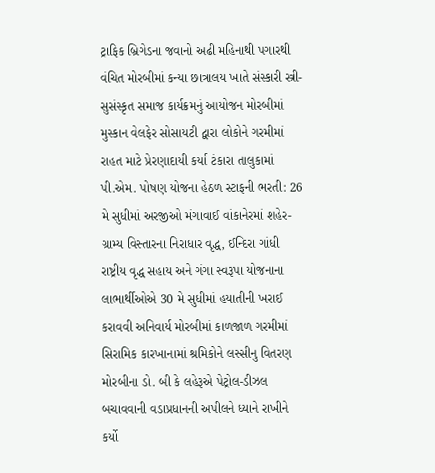ટ્રાફિક બ્રિગેડના જવાનો અઢી મહિનાથી પગારથી વંચિત મોરબીમાં કન્યા છાત્રાલય ખાતે સંસ્કારી સ્ત્રી-સુસંસ્કૃત સમાજ કાર્યક્રમનું આયોજન મોરબીમાં મુસ્કાન વેલફેર સોસાયટી દ્વારા લોકોને ગરમીમાં રાહત માટે પ્રેરણાદાયી કર્યા ટંકારા તાલુકામાં પી.એમ. પોષણ યોજના હેઠળ સ્ટાફની ભરતી: 26 મે સુધીમાં અરજીઓ મંગાવાઈ વાંકાનેરમાં શહેર-ગ્રામ્ય વિસ્તારના નિરાધાર વૃદ્ધ, ઈન્દિરા ગાંધી રાષ્ટ્રીય વૃદ્ધ સહાય અને ગંગા સ્વરૂપા યોજનાના લાભાર્થીઓએ 30 મે સુધીમાં હયાતીની ખરાઈ કરાવવી અનિવાર્ય મોરબીમાં કાળજાળ ગરમીમાં સિરામિક કારખાનામાં શ્રમિકોને લસ્સીનુ વિતરણ મોરબીના ડો. બી કે લહેરૂએ પેટ્રોલ-ડીઝલ બચાવવાની વડાપ્રધાનની અપીલને ધ્યાને રાખીને કર્યો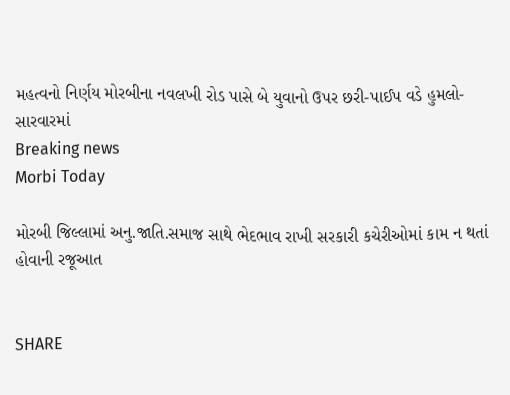મહત્વનો નિર્ણય મોરબીના નવલખી રોડ પાસે બે યુવાનો ઉપર છરી-પાઈપ વડે હુમલો-સારવારમાં
Breaking news
Morbi Today

મોરબી જિલ્લામાં અનુ.જાતિ.સમાજ સાથે ભેદભાવ રાખી સરકારી કચેરીઓમાં કામ ન થતાં હોવાની રજૂઆત


SHARE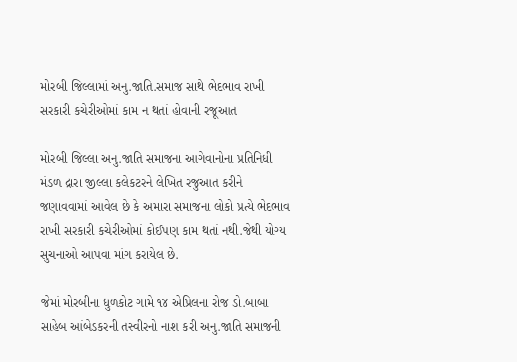મોરબી જિલ્લામાં અનુ.જાતિ.સમાજ સાથે ભેદભાવ રાખી સરકારી કચેરીઓમાં કામ ન થતાં હોવાની રજૂઆત

મોરબી જિલ્લા અનુ.જાતિ સમાજના આગેવાનોના પ્રતિનિધી મંડળ દ્રારા જીલ્લા કલેકટરને લેખિત રજુઆત કરીને જણાવવામાં આવેલ છે કે અમારા સમાજના લોકો પ્રત્યે ભેદભાવ રાખી સરકારી કચેરીઓમાં કોઈપણ કામ થતાં નથી.જેથી યોગ્ય સુચનાઓ આપવા માંગ કરાયેલ છે.

જેમાં મોરબીના ધુળકોટ ગામે ૧૪ એપ્રિલના રોજ ડો.બાબા સાહેબ આંબેડકરની તસ્વીરનો નાશ કરી અનુ.જાતિ સમાજની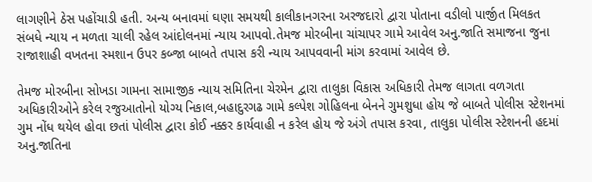લાગણીને ઠેસ પહોંચાડી હતી. અન્ય બનાવમાં ઘણા સમયથી કાલીકાનગરના અરજદારો દ્વારા પોતાના વડીલો પાર્જીત મિલકત સંબધે ન્યાય ન મળતા ચાલી રહેલ આંદોલનમાં ન્યાય આપવો.તેમજ મોરબીના ચાંચાપર ગામે આવેલ અનુ.જાતિ સમાજના જુના રાજાશાહી વખતના સ્મશાન ઉપર કબ્જા બાબતે તપાસ કરી ન્યાય આપવવાની માંગ કરવામાં આવેલ છે.

તેમજ મોરબીના સોખડા ગામના સામાજીક ન્યાય સમિતિના ચેરમેન દ્વારા તાલુકા વિકાસ અધિકારી તેમજ લાગતા વળગતા અધિકારીઓને કરેલ રજુઆતોનો યોગ્ય નિકાલ,બહાદુરગઢ ગામે કલ્પેશ ગોહિલના બેનને ગુમશુધા હોય જે બાબતે પોલીસ સ્ટેશનમાં ગુમ નોંધ થયેલ હોવા છતાં પોલીસ દ્વારા કોઈ નક્કર કાર્યવાહી ન કરેલ હોય જે અંગે તપાસ કરવા, તાલુકા પોલીસ સ્ટેશનની હદમાં અનુ.જાતિના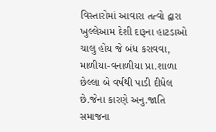વિસ્તારોમાં આવારા તત્વો દ્વારા ખુલ્લેઆમ દેશી દારૂના હાટડાઓ ચાલુ હોય જે બંધ કરાવવા, માળીયા-વનાળીયા પ્રા.શાળા છેલ્લા બે વર્ષથી પાડી દીધેલ છે.જેના કારણે અનુ.જાતિ સમાજના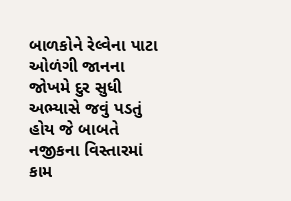બાળકોને રેલ્વેના પાટા ઓળંગી જાનના જોખમે દુર સુધી અભ્યાસે જવું પડતું હોય જે બાબતે નજીકના વિસ્તારમાં કામ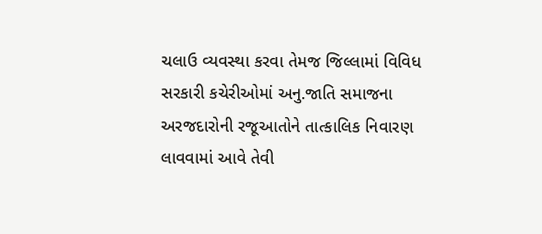ચલાઉ વ્યવસ્થા કરવા તેમજ જિલ્લામાં વિવિધ સરકારી કચેરીઓમાં અનુ.જાતિ સમાજના અરજદારોની રજૂઆતોને તાત્કાલિક નિવારણ લાવવામાં આવે તેવી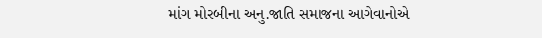માંગ મોરબીના અનુ.જાતિ સમાજના આગેવાનોએ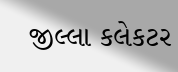જીલ્લા કલેકટર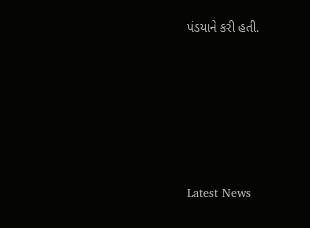પંડયાને કરી હતી.






Latest News